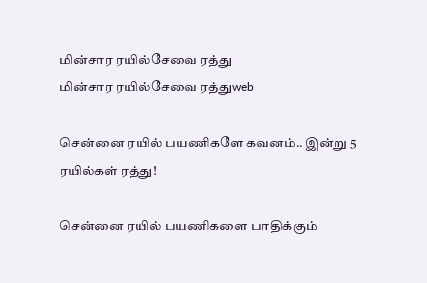மின்சார ரயில்சேவை ரத்து
மின்சார ரயில்சேவை ரத்துweb

சென்னை ரயில் பயணிகளே கவனம்.. இன்று 5 ரயில்கள் ரத்து!

சென்னை ரயில் பயணிகளை பாதிக்கும்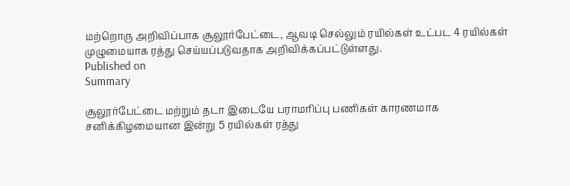மற்றொரு அறிவிப்பாக சூலூர்பேட்டை, ஆவடி செல்லும் ரயில்கள் உட்பட 4 ரயில்கள் முழுமையாக ரத்து செய்யப்படுவதாக அறிவிக்கப்பட்டுள்ளது.
Published on
Summary

சூலூர்பேட்டை மற்றும் தடா இடையே பராமரிப்பு பணிகள் காரணமாக சனிக்கிழமையான இன்று 5 ரயில்கள் ரத்து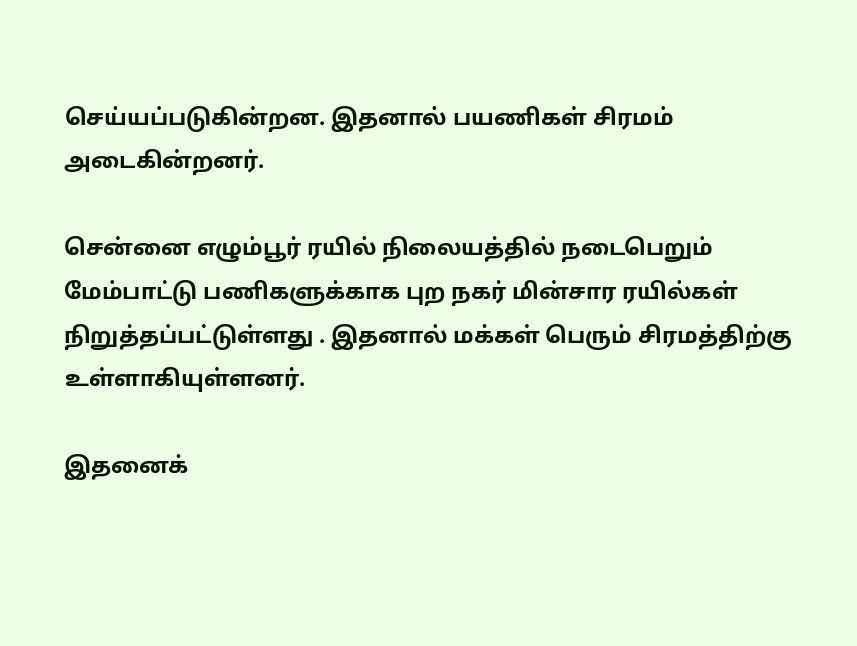செய்யப்படுகின்றன. இதனால் பயணிகள் சிரமம் அடைகின்றனர்.

சென்னை எழும்பூர் ரயில் நிலையத்தில் நடைபெறும் மேம்பாட்டு பணிகளுக்காக புற நகர் மின்சார ரயில்கள் நிறுத்தப்பட்டுள்ளது . இதனால் மக்கள் பெரும் சிரமத்திற்கு உள்ளாகியுள்ளனர்.

இதனைக்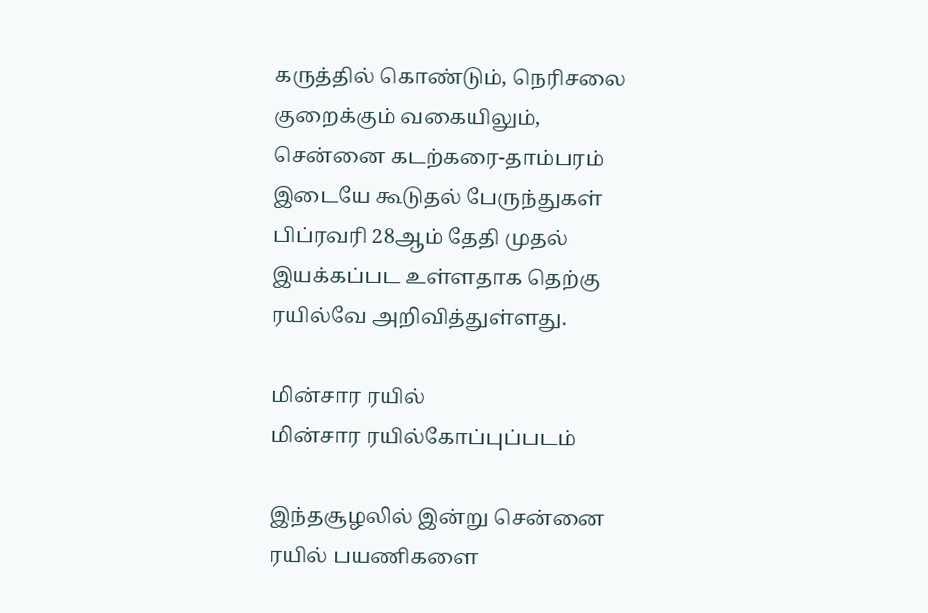கருத்தில் கொண்டும், நெரிசலை குறைக்கும் வகையிலும், சென்னை கடற்கரை-தாம்பரம் இடையே கூடுதல் பேருந்துகள் பிப்ரவரி 28ஆம் தேதி முதல் இயக்கப்பட உள்ளதாக தெற்கு ரயில்வே அறிவித்துள்ளது.

மின்சார ரயில்
மின்சார ரயில்கோப்புப்படம்

இந்தசூழலில் இன்று சென்னை ரயில் பயணிகளை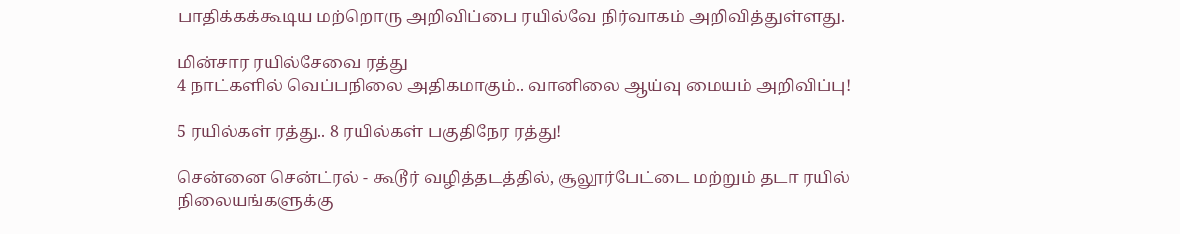பாதிக்கக்கூடிய மற்றொரு அறிவிப்பை ரயில்வே நிர்வாகம் அறிவித்துள்ளது.

மின்சார ரயில்சேவை ரத்து
4 நாட்களில் வெப்பநிலை அதிகமாகும்.. வானிலை ஆய்வு மையம் அறிவிப்பு!

5 ரயில்கள் ரத்து.. 8 ரயில்கள் பகுதிநேர ரத்து!

சென்னை சென்ட்ரல் - கூடூர் வழித்தடத்தில், சூலூர்பேட்டை மற்றும் தடா ரயில் நிலையங்களுக்கு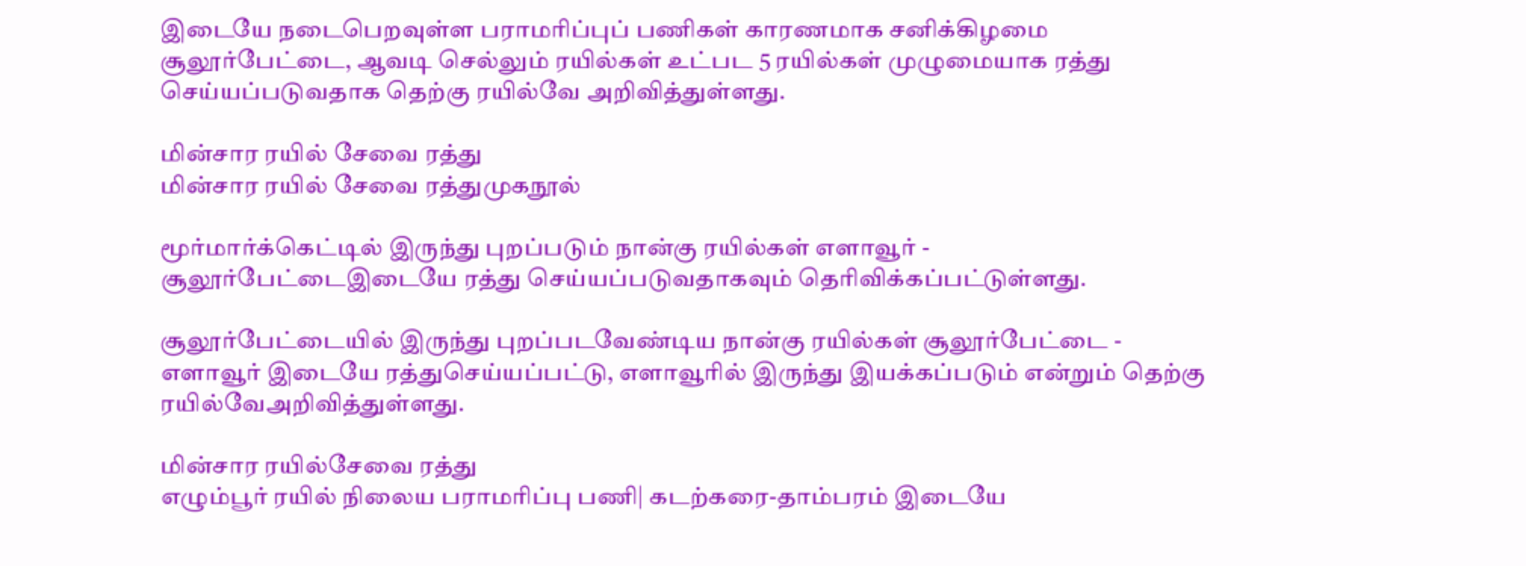இடையே நடைபெறவுள்ள பராமரிப்புப் பணிகள் காரணமாக சனிக்கிழமை சூலூர்பேட்டை, ஆவடி செல்லும் ரயில்கள் உட்பட 5 ரயில்கள் முழுமையாக ரத்து செய்யப்படுவதாக தெற்கு ரயில்வே அறிவித்துள்ளது.

மின்சார ரயில் சேவை ரத்து
மின்சார ரயில் சேவை ரத்துமுகநூல்

மூர்மார்க்கெட்டில் இருந்து புறப்படும் நான்கு ரயில்கள் எளாவூர் - சூலூர்பேட்டைஇடையே ரத்து செய்யப்படுவதாகவும் தெரிவிக்கப்பட்டுள்ளது.

சூலூர்பேட்டையில் இருந்து புறப்படவேண்டிய நான்கு ரயில்கள் சூலூர்பேட்டை - எளாவூர் இடையே ரத்துசெய்யப்பட்டு, எளாவூரில் இருந்து இயக்கப்படும் என்றும் தெற்கு ரயில்வேஅறிவித்துள்ளது.

மின்சார ரயில்சேவை ரத்து
எழும்பூர் ரயில் நிலைய பராமரிப்பு பணி| கடற்கரை-தாம்பரம் இடையே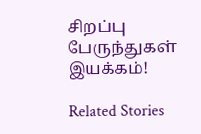சிறப்பு பேருந்துகள் இயக்கம்!

Related Stories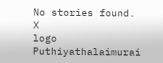No stories found.
X
logo
Puthiyathalaimurai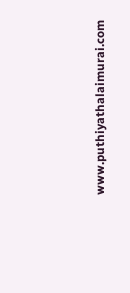www.puthiyathalaimurai.com